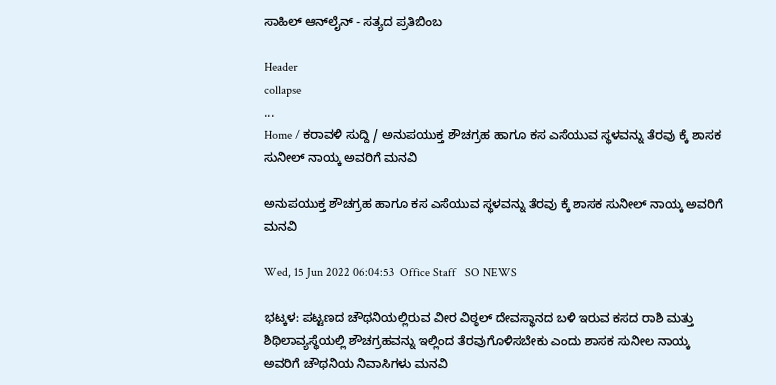ಸಾಹಿಲ್ ಆನ್‌ಲೈನ್ - ಸತ್ಯದ ಪ್ರತಿಬಿಂಬ

Header
collapse
...
Home / ಕರಾವಳಿ ಸುದ್ದಿ / ಅನುಪಯುಕ್ತ ಶೌಚಗ್ರಹ ಹಾಗೂ ಕಸ ಎಸೆಯುವ ಸ್ಥಳವನ್ನು ತೆರವು ಕ್ಕೆ ಶಾಸಕ ಸುನೀಲ್ ನಾಯ್ಕ ಅವರಿಗೆ ಮನವಿ

ಅನುಪಯುಕ್ತ ಶೌಚಗ್ರಹ ಹಾಗೂ ಕಸ ಎಸೆಯುವ ಸ್ಥಳವನ್ನು ತೆರವು ಕ್ಕೆ ಶಾಸಕ ಸುನೀಲ್ ನಾಯ್ಕ ಅವರಿಗೆ ಮನವಿ

Wed, 15 Jun 2022 06:04:53  Office Staff   SO NEWS

ಭಟ್ಕಳ: ಪಟ್ಟಣದ ಚೌಥನಿಯಲ್ಲಿರುವ ವೀರ ವಿಠ್ಠಲ್ ದೇವಸ್ಥಾನದ ಬಳಿ ಇರುವ ಕಸದ ರಾಶಿ ಮತ್ತು ಶಿಥಿಲಾವ್ಯಸ್ಥೆಯಲ್ಲಿ ಶೌಚಗ್ರಹವನ್ನು ಇಲ್ಲಿಂದ ತೆರವುಗೊಳಿಸಬೇಕು ಎಂದು ಶಾಸಕ ಸುನೀಲ ನಾಯ್ಕ ಅವರಿಗೆ ಚೌಥನಿಯ ನಿವಾಸಿಗಳು ಮನವಿ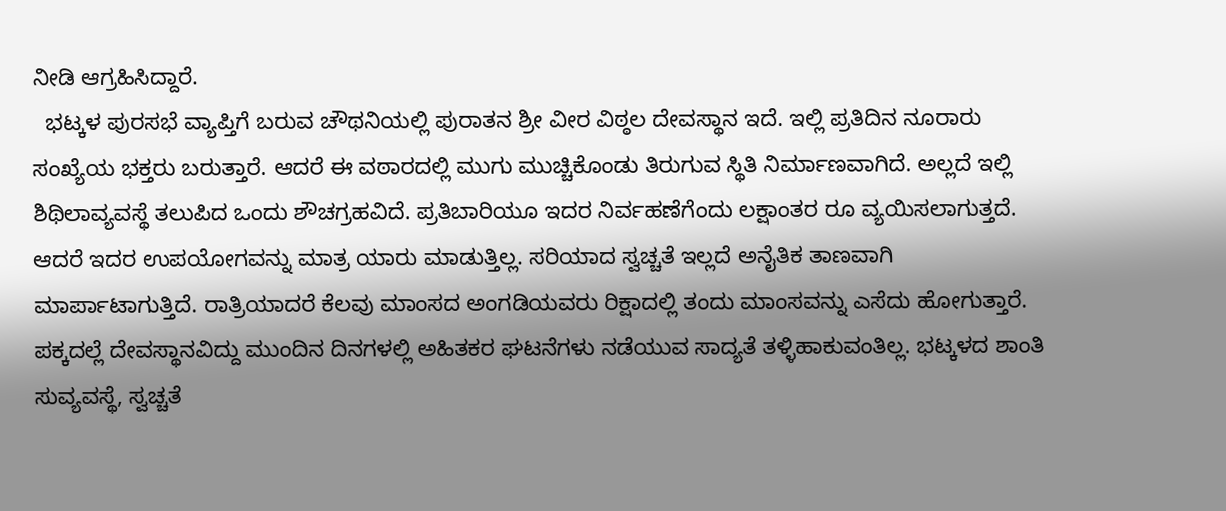ನೀಡಿ ಆಗ್ರಹಿಸಿದ್ದಾರೆ.
  ಭಟ್ಕಳ ಪುರಸಭೆ ವ್ಯಾಪ್ತಿಗೆ ಬರುವ ಚೌಥನಿಯಲ್ಲಿ ಪುರಾತನ ಶ್ರೀ ವೀರ ವಿಠ್ಠಲ ದೇವಸ್ಥಾನ ಇದೆ. ಇಲ್ಲಿ ಪ್ರತಿದಿನ ನೂರಾರು ಸಂಖ್ಯೆಯ ಭಕ್ತರು ಬರುತ್ತಾರೆ. ಆದರೆ ಈ ವಠಾರದಲ್ಲಿ ಮುಗು ಮುಚ್ಚಿಕೊಂಡು ತಿರುಗುವ ಸ್ಥಿತಿ ನಿರ್ಮಾಣವಾಗಿದೆ. ಅಲ್ಲದೆ ಇಲ್ಲಿ ಶಿಥಿಲಾವ್ಯವಸ್ಥೆ ತಲುಪಿದ ಒಂದು ಶೌಚಗ್ರಹವಿದೆ. ಪ್ರತಿಬಾರಿಯೂ ಇದರ ನಿರ್ವಹಣೆಗೆಂದು ಲಕ್ಷಾಂತರ ರೂ ವ್ಯಯಿಸಲಾಗುತ್ತದೆ. ಆದರೆ ಇದರ ಉಪಯೋಗವನ್ನು ಮಾತ್ರ ಯಾರು ಮಾಡುತ್ತಿಲ್ಲ. ಸರಿಯಾದ ಸ್ವಚ್ಚತೆ ಇಲ್ಲದೆ ಅನೈತಿಕ ತಾಣವಾಗಿ ಮಾರ್ಪಾಟಾಗುತ್ತಿದೆ. ರಾತ್ರಿಯಾದರೆ ಕೆಲವು ಮಾಂಸದ ಅಂಗಡಿಯವರು ರಿಕ್ಷಾದಲ್ಲಿ ತಂದು ಮಾಂಸವನ್ನು ಎಸೆದು ಹೋಗುತ್ತಾರೆ. ಪಕ್ಕದಲ್ಲೆ ದೇವಸ್ಥಾನವಿದ್ದು ಮುಂದಿನ ದಿನಗಳಲ್ಲಿ ಅಹಿತಕರ ಘಟನೆಗಳು ನಡೆಯುವ ಸಾದ್ಯತೆ ತಳ್ಳಿಹಾಕುವಂತಿಲ್ಲ. ಭಟ್ಕಳದ ಶಾಂತಿ ಸುವ್ಯವಸ್ಥೆ, ಸ್ವಚ್ಚತೆ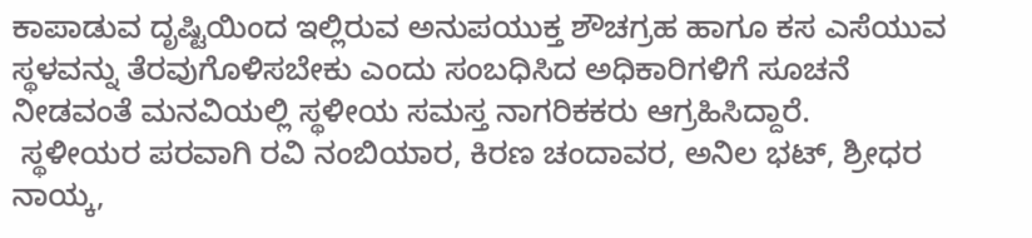ಕಾಪಾಡುವ ದೃಷ್ಟಿಯಿಂದ ಇಲ್ಲಿರುವ ಅನುಪಯುಕ್ತ ಶೌಚಗ್ರಹ ಹಾಗೂ ಕಸ ಎಸೆಯುವ ಸ್ಥಳವನ್ನು ತೆರವುಗೊಳಿಸಬೇಕು ಎಂದು ಸಂಬಧಿಸಿದ ಅಧಿಕಾರಿಗಳಿಗೆ ಸೂಚನೆ ನೀಡವಂತೆ ಮನವಿಯಲ್ಲಿ ಸ್ಥಳೀಯ ಸಮಸ್ತ ನಾಗರಿಕಕರು ಆಗ್ರಹಿಸಿದ್ದಾರೆ.
 ಸ್ಥಳೀಯರ ಪರವಾಗಿ ರವಿ ನಂಬಿಯಾರ, ಕಿರಣ ಚಂದಾವರ, ಅನಿಲ ಭಟ್, ಶ್ರೀಧರ ನಾಯ್ಕ,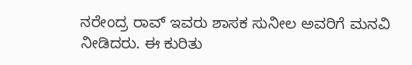ನರೇಂದ್ರ ರಾವ್ ಇವರು ಶಾಸಕ ಸುನೀಲ ಅವರಿಗೆ ಮನವಿ ನೀಡಿದರು. ಈ ಕುರಿತು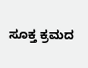ಸೂಕ್ತ ಕ್ರಮದ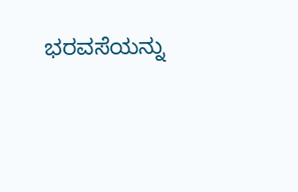ಭರವಸೆಯನ್ನು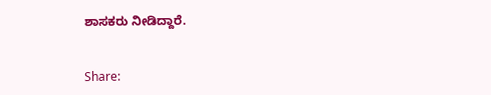ಶಾಸಕರು ನೀಡಿದ್ದಾರೆ.


Share: